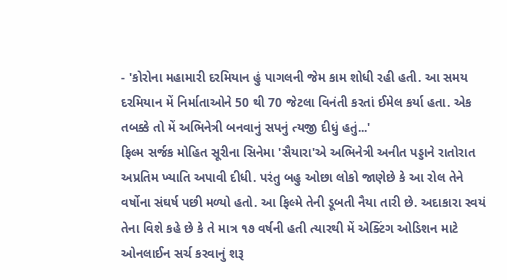- 'કોરોના મહામારી દરમિયાન હું પાગલની જેમ કામ શોધી રહી હતી. આ સમય દરમિયાન મેં નિર્માતાઓને 50 થી 70 જેટલા વિનંતી કરતાં ઈમેલ કર્યા હતા. એક તબક્કે તો મેં અભિનેત્રી બનવાનું સપનું ત્યજી દીધું હતું...'
ફિલ્મ સર્જક મોહિત સૂરીના સિનેમા 'સૈયારા'એ અભિનેત્રી અનીત પડ્ડાને રાતોરાત અપ્રતિમ ખ્યાતિ અપાવી દીધી. પરંતુ બહુ ઓછા લોકો જાણેછે કે આ રોલ તેને વર્ષોના સંઘર્ષ પછી મળ્યો હતો. આ ફિલ્મે તેની ડૂબતી નૈયા તારી છે. અદાકારા સ્વયં તેના વિશે કહે છે કે તે માત્ર ૧૭ વર્ષની હતી ત્યારથી મેં એક્ટિંગ ઓડિશન માટે ઓનલાઈન સર્ચ કરવાનું શરૂ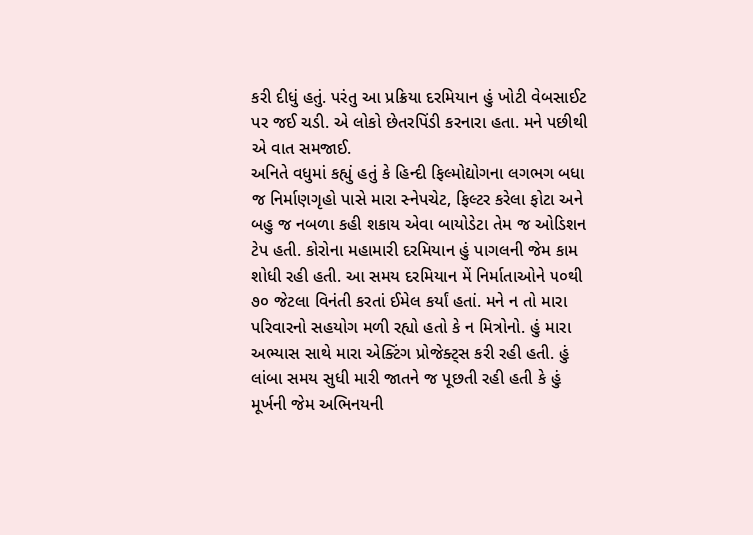કરી દીધું હતું. પરંતુ આ પ્રક્રિયા દરમિયાન હું ખોટી વેબસાઈટ પર જઈ ચડી. એ લોકો છેતરપિંડી કરનારા હતા. મને પછીથી એ વાત સમજાઈ.
અનિતે વધુમાં કહ્યું હતું કે હિન્દી ફિલ્મોદ્યોગના લગભગ બધા જ નિર્માણગૃહો પાસે મારા સ્નેપચેટ, ફિલ્ટર કરેલા ફોટા અને બહુ જ નબળા કહી શકાય એવા બાયોડેટા તેમ જ ઓડિશન ટેપ હતી. કોરોના મહામારી દરમિયાન હું પાગલની જેમ કામ શોધી રહી હતી. આ સમય દરમિયાન મેં નિર્માતાઓને ૫૦થી ૭૦ જેટલા વિનંતી કરતાં ઈમેલ કર્યાં હતાં. મને ન તો મારા પરિવારનો સહયોગ મળી રહ્યો હતો કે ન મિત્રોનો. હું મારા અભ્યાસ સાથે મારા એક્ટિંગ પ્રોજેક્ટ્સ કરી રહી હતી. હું લાંબા સમય સુધી મારી જાતને જ પૂછતી રહી હતી કે હું મૂર્ખની જેમ અભિનયની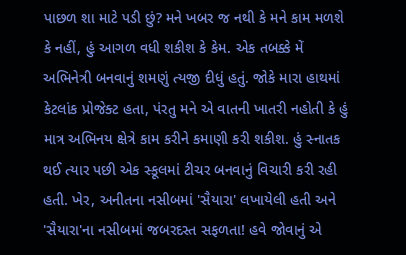પાછળ શા માટે પડી છું? મને ખબર જ નથી કે મને કામ મળશે કે નહીં, હું આગળ વધી શકીશ કે કેમ. એક તબક્કે મેં અભિનેત્રી બનવાનું શમણું ત્યજી દીધું હતું. જોકે મારા હાથમાં કેટલાંક પ્રોજેક્ટ હતા, પંરતુ મને એ વાતની ખાતરી નહોતી કે હું માત્ર અભિનય ક્ષેત્રે કામ કરીને કમાણી કરી શકીશ. હું સ્નાતક થઈ ત્યાર પછી એક સ્કૂલમાં ટીચર બનવાનું વિચારી કરી રહી હતી. ખેર, અનીતના નસીબમાં 'સૈયારા' લખાયેલી હતી અને 'સૈયારા'ના નસીબમાં જબરદસ્ત સફળતા! હવે જોવાનું એ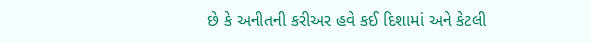છે કે અનીતની કરીઅર હવે કઈ દિશામાં અને કેટલી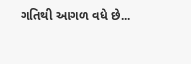ગતિથી આગળ વધે છે...